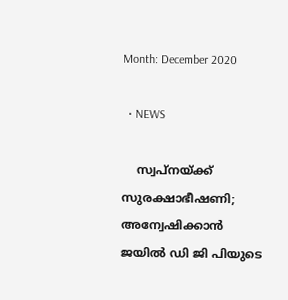Month: December 2020

  • NEWS

    സ്വപ്നയ്ക്ക് സുരക്ഷാഭീഷണി; അന്വേഷിക്കാന്‍ ജയില്‍ ഡി ജി പിയുടെ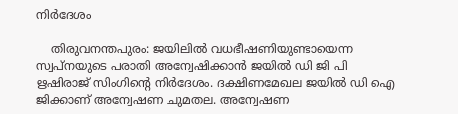നിര്‍ദേശം

    തിരുവനന്തപുരം: ജയിലില്‍ വധഭീഷണിയുണ്ടായെന്ന സ്വപ്‌നയുടെ പരാതി അന്വേഷിക്കാന്‍ ജയില്‍ ഡി ജി പി ഋഷിരാജ് സിംഗിന്റെ നിര്‍ദേശം. ദക്ഷിണമേഖല ജയില്‍ ഡി ഐ ജിക്കാണ് അന്വേഷണ ചുമതല. അന്വേഷണ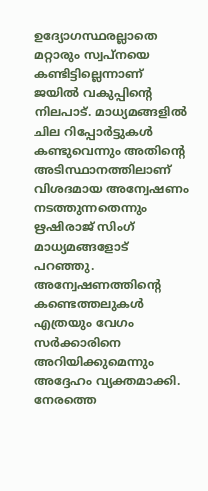ഉദ്യോഗസ്ഥരല്ലാതെ മറ്റാരും സ്വപ്‌നയെ കണ്ടിട്ടില്ലെന്നാണ് ജയില്‍ വകുപ്പിന്റെ നിലപാട്. മാധ്യമങ്ങളില്‍ ചില റിപ്പോര്‍ട്ടുകള്‍ കണ്ടുവെന്നും അതിന്റെ അടിസ്ഥാനത്തിലാണ് വിശദമായ അന്വേഷണം നടത്തുന്നതെന്നും ഋഷിരാജ് സിംഗ് മാധ്യമങ്ങളോട്‌ പറഞ്ഞു. അന്വേഷണത്തിന്റെ കണ്ടെത്തലുകള്‍ എത്രയും വേഗം സര്‍ക്കാരിനെ അറിയിക്കുമെന്നും അദ്ദേഹം വ്യക്തമാക്കി. നേരത്തെ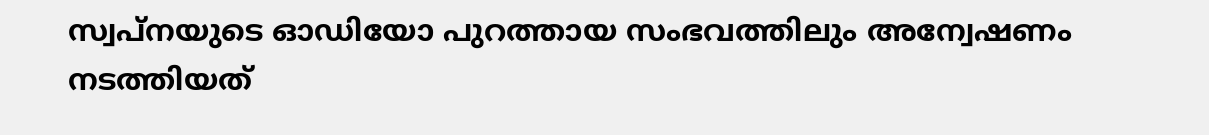സ്വപ്‌നയുടെ ഓഡിയോ പുറത്തായ സംഭവത്തിലും അന്വേഷണം നടത്തിയത്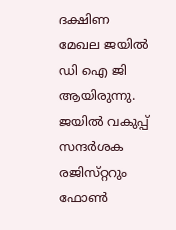ദക്ഷിണ മേഖല ജയില്‍ ഡി ഐ ജി ആയിരുന്നു. ജയില്‍ വകുപ്പ് സന്ദര്‍ശക രജിസ്‌റ്ററും ഫോണ്‍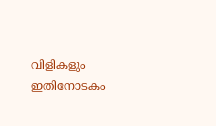വിളികളും ഇതിനോടകം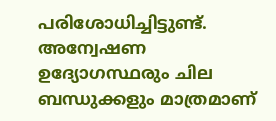പരിശോധിച്ചിട്ടുണ്ട്. അന്വേഷണ ഉദ്യോഗസ്ഥരും ചില ബന്ധുക്കളും മാത്രമാണ്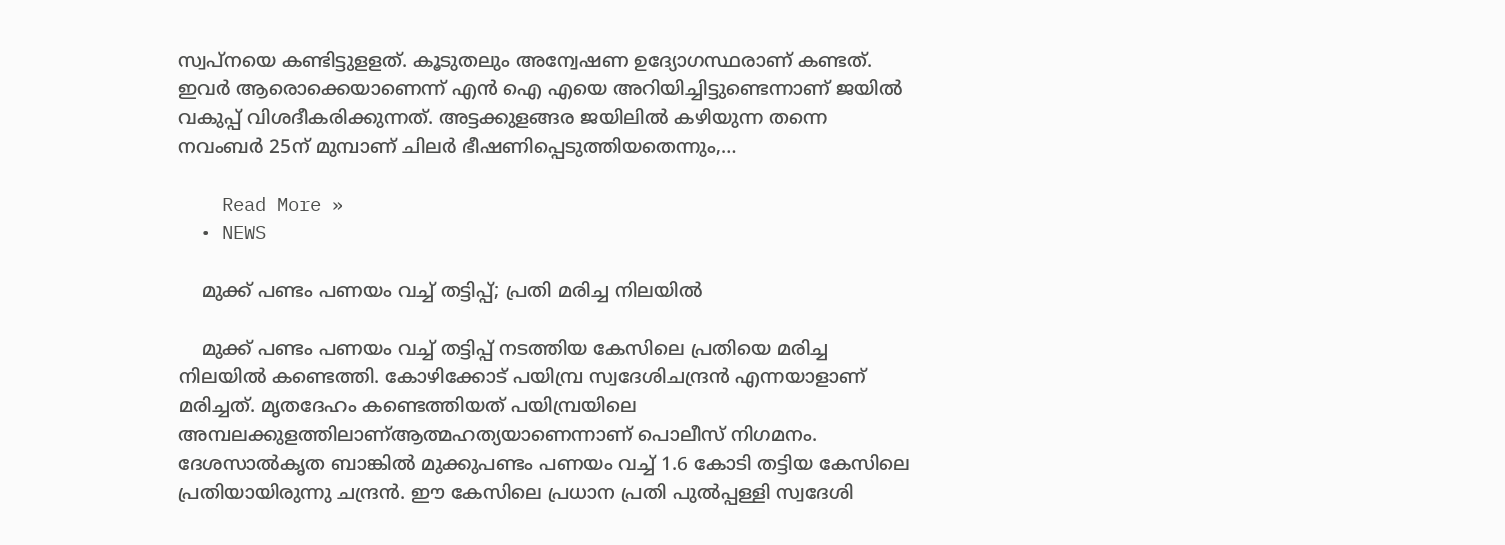സ്വപ്‌നയെ കണ്ടിട്ടുളളത്. കൂടുതലും അന്വേഷണ ഉദ്യോഗസ്ഥരാണ് കണ്ടത്. ഇവര്‍ ആരൊക്കെയാണെന്ന് എന്‍ ഐ എയെ അറിയിച്ചിട്ടുണ്ടെന്നാണ് ജയില്‍ വകുപ്പ് വിശദീകരിക്കുന്നത്. അട്ടക്കുളങ്ങര ജയിലില്‍ കഴിയുന്ന തന്നെ നവംബര്‍ 25ന് മുമ്പാണ്‌ ചിലര്‍ ഭീഷണിപ്പെടുത്തിയതെന്നും,…

    Read More »
  • NEWS

    മുക്ക് പണ്ടം പണയം വച്ച് തട്ടിപ്പ്; പ്രതി മരിച്ച നിലയിൽ

    മുക്ക് പണ്ടം പണയം വച്ച് തട്ടിപ്പ് നടത്തിയ കേസിലെ പ്രതിയെ മരിച്ച നിലയിൽ കണ്ടെത്തി. കോഴിക്കോട് പയിമ്പ്ര സ്വദേശിചന്ദ്രൻ എന്നയാളാണ് മരിച്ചത്. മൃതദേഹം കണ്ടെത്തിയത് പയിമ്പ്രയിലെ അമ്പലക്കുളത്തിലാണ്ആത്മഹത്യയാണെന്നാണ് പൊലീസ് നിഗമനം. ദേശസാൽകൃത ബാങ്കിൽ മുക്കുപണ്ടം പണയം വച്ച് 1.6 കോടി തട്ടിയ കേസിലെ പ്രതിയായിരുന്നു ചന്ദ്രൻ. ഈ കേസിലെ പ്രധാന പ്രതി പുൽപ്പള്ളി സ്വദേശി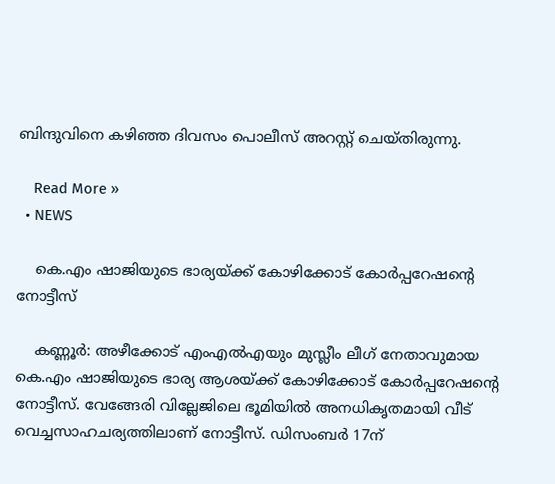ബിന്ദുവിനെ കഴിഞ്ഞ ദിവസം പൊലീസ് അറസ്റ്റ് ചെയ്തിരുന്നു.

    Read More »
  • NEWS

    കെ.എം ഷാജിയുടെ ഭാര്യയ്ക്ക് കോഴിക്കോട് കോര്‍പ്പറേഷന്റെ നോട്ടീസ്

    കണ്ണൂര്‍: അഴീക്കോട് എംഎല്‍എയും മുസ്ലീം ലീഗ് നേതാവുമായ കെ.എം ഷാജിയുടെ ഭാര്യ ആശയ്ക്ക് കോഴിക്കോട് കോര്‍പ്പറേഷന്റെ നോട്ടീസ്. വേങ്ങേരി വില്ലേജിലെ ഭൂമിയില്‍ അനധികൃതമായി വീട് വെച്ചസാഹചര്യത്തിലാണ് നോട്ടീസ്. ഡിസംബര്‍ 17ന്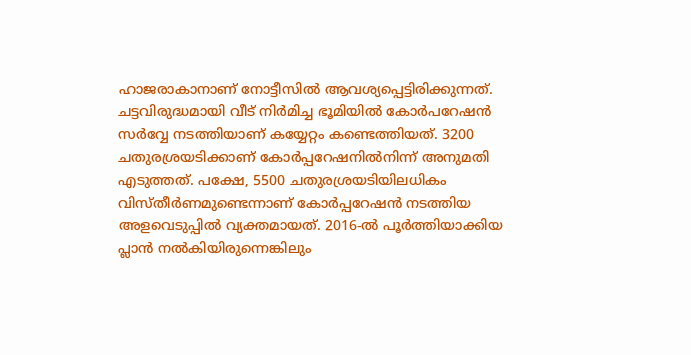ഹാജരാകാനാണ് നോട്ടീസില്‍ ആവശ്യപ്പെട്ടിരിക്കുന്നത്. ചട്ടവിരുദ്ധമായി വീട് നിര്‍മിച്ച ഭൂമിയില്‍ കോര്‍പറേഷന്‍ സര്‍വ്വേ നടത്തിയാണ് കയ്യേറ്റം കണ്ടെത്തിയത്. 3200 ചതുരശ്രയടിക്കാണ് കോര്‍പ്പറേഷനില്‍നിന്ന് അനുമതി എടുത്തത്. പക്ഷേ, 5500 ചതുരശ്രയടിയിലധികം വിസ്തീര്‍ണമുണ്ടെന്നാണ് കോര്‍പ്പറേഷന്‍ നടത്തിയ അളവെടുപ്പില്‍ വ്യക്തമായത്. 2016-ല്‍ പൂര്‍ത്തിയാക്കിയ പ്ലാന്‍ നല്‍കിയിരുന്നെങ്കിലും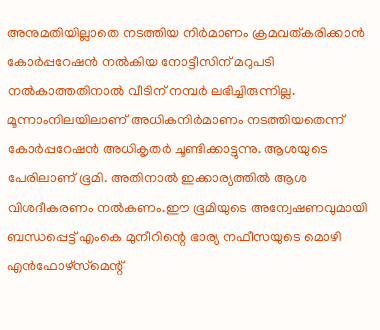അനുമതിയില്ലാതെ നടത്തിയ നിര്‍മാണം ക്രമവത്കരിക്കാന്‍ കോര്‍പ്പറേഷന്‍ നല്‍കിയ നോട്ടീസിന് മറുപടി നല്‍കാത്തതിനാല്‍ വീടിന് നമ്പര്‍ ലഭിച്ചിരുന്നില്ല. മൂന്നാംനിലയിലാണ് അധികനിര്‍മാണം നടത്തിയതെന്ന് കോര്‍പ്പറേഷന്‍ അധികൃതര്‍ ചൂണ്ടിക്കാട്ടുന്നു. ആശയുടെ പേരിലാണ് ഭൂമി. അതിനാല്‍ ഇക്കാര്യത്തില്‍ ആശ വിശദീകരണം നല്‍കണം.ഈ ഭൂമിയുടെ അന്വേഷണവുമായി ബന്ധപ്പെട്ട് എംകെ മുനീറിന്റെ ഭാര്യ നഫീസയുടെ മൊഴി എന്‍ഫോഴ്‌സ്‌മെന്റ്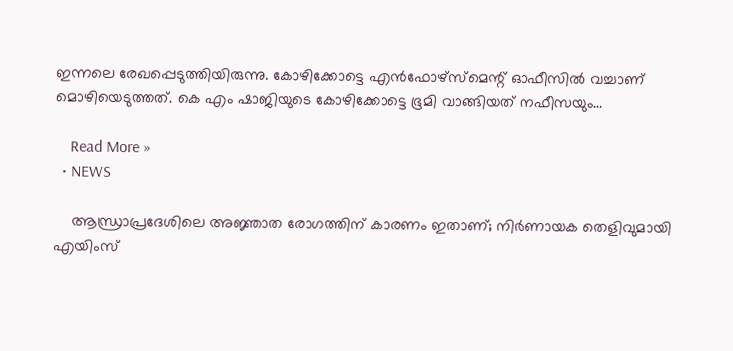ഇന്നലെ രേഖപ്പെടുത്തിയിരുന്നു. കോഴിക്കോട്ടെ എന്‍ഫോഴ്‌സ്‌മെന്റ് ഓഫീസില്‍ വച്ചാണ് മൊഴിയെടുത്തത്. കെ എം ഷാജിയുടെ കോഴിക്കോട്ടെ ഭൂമി വാങ്ങിയത് നഫീസയും…

    Read More »
  • NEWS

    ആന്ധ്രാപ്രദേശിലെ അജ്ഞാത രോഗത്തിന് കാരണം ഇതാണ്; നിര്‍ണായക തെളിവുമായി എയിംസ്‌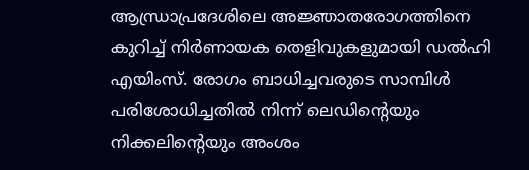ആന്ധ്രാപ്രദേശിലെ അജ്ഞാതരോഗത്തിനെ കുറിച്ച് നിര്‍ണായക തെളിവുകളുമായി ഡല്‍ഹി എയിംസ്. രോഗം ബാധിച്ചവരുടെ സാമ്പിള്‍ പരിശോധിച്ചതില്‍ നിന്ന് ലെഡിന്റെയും നിക്കലിന്റെയും അംശം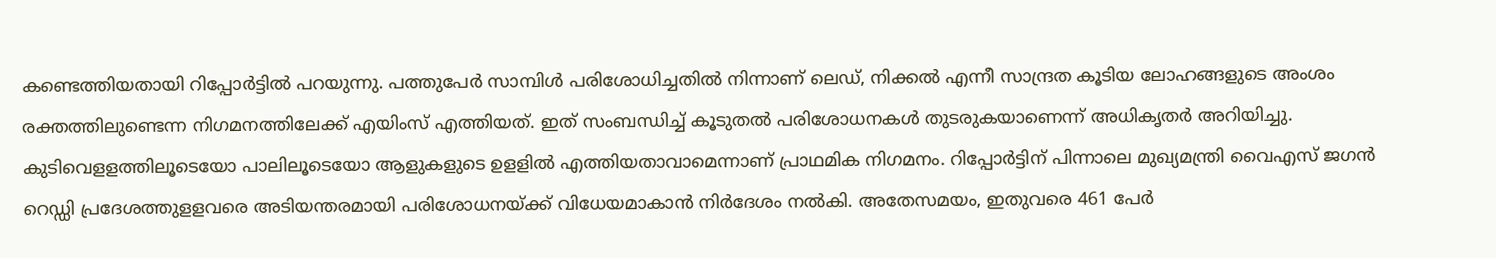കണ്ടെത്തിയതായി റിപ്പോര്‍ട്ടില്‍ പറയുന്നു. പത്തുപേര്‍ സാമ്പിള്‍ പരിശോധിച്ചതില്‍ നിന്നാണ് ലെഡ്, നിക്കല്‍ എന്നീ സാന്ദ്രത കൂടിയ ലോഹങ്ങളുടെ അംശം രക്തത്തിലുണ്ടെന്ന നിഗമനത്തിലേക്ക് എയിംസ് എത്തിയത്. ഇത് സംബന്ധിച്ച് കൂടുതല്‍ പരിശോധനകള്‍ തുടരുകയാണെന്ന് അധികൃതര്‍ അറിയിച്ചു. കുടിവെളളത്തിലൂടെയോ പാലിലൂടെയോ ആളുകളുടെ ഉളളില്‍ എത്തിയതാവാമെന്നാണ് പ്രാഥമിക നിഗമനം. റിപ്പോര്‍ട്ടിന് പിന്നാലെ മുഖ്യമന്ത്രി വൈഎസ് ജഗന്‍ റെഡ്ഡി പ്രദേശത്തുളളവരെ അടിയന്തരമായി പരിശോധനയ്ക്ക് വിധേയമാകാന്‍ നിര്‍ദേശം നല്‍കി. അതേസമയം, ഇതുവരെ 461 പേര്‍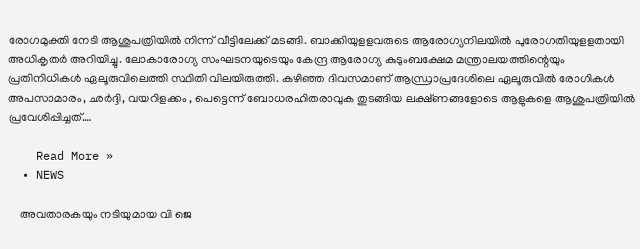രോഗമുക്തി നേടി ആശുപത്രിയില്‍ നിന്ന് വീട്ടിലേക്ക് മടങ്ങി. ബാക്കിയുളളവരുടെ ആരോഗ്യനിലയില്‍ പുരോഗതിയുളളതായി അധികൃതര്‍ അറിയിച്ചു. ലോകാരോഗ്യ സംഘടനയുടെയും കേന്ദ്ര ആരോഗ്യ കുടുംബക്ഷേമ മന്ത്രാലയത്തിന്റെയും പ്രതിനിധികള്‍ ഏലൂരുവിലെത്തി സ്ഥിതി വിലയിരുത്തി. കഴിഞ്ഞ ദിവസമാണ് ആന്ധ്രാപ്രദേശിലെ ഏലൂരുവില്‍ രോഗികള്‍ അപസാമാരം, ഛര്‍ദ്ദി, വയറിളക്കം , പെട്ടെന്ന് ബോധരഹിതരാവുക തുടങ്ങിയ ലക്ഷ്ണങ്ങളോടെ ആളുകളെ ആശുപത്രിയില്‍ പ്രവേശിപ്പിച്ചത്.…

    Read More »
  • NEWS

    അവതാരകയും നടിയുമായ വി ജെ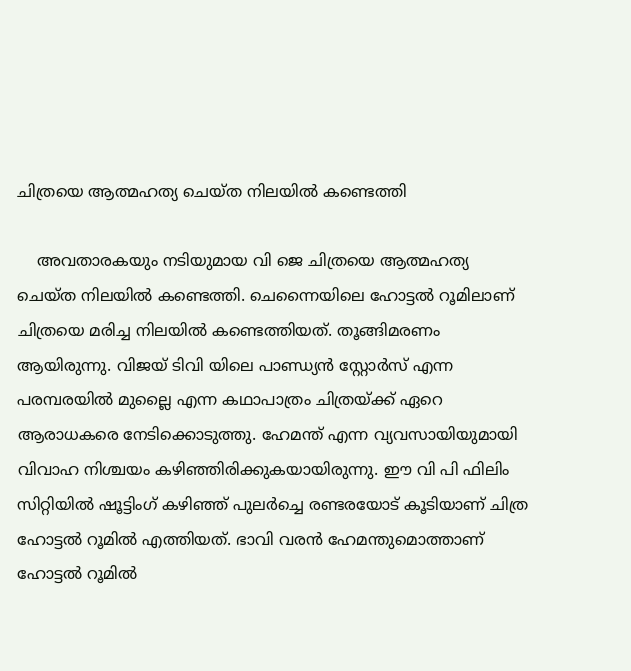ചിത്രയെ ആത്മഹത്യ ചെയ്ത നിലയിൽ കണ്ടെത്തി

    അവതാരകയും നടിയുമായ വി ജെ ചിത്രയെ ആത്മഹത്യ ചെയ്ത നിലയിൽ കണ്ടെത്തി. ചെന്നൈയിലെ ഹോട്ടൽ റൂമിലാണ് ചിത്രയെ മരിച്ച നിലയിൽ കണ്ടെത്തിയത്. തൂങ്ങിമരണം ആയിരുന്നു. വിജയ് ടിവി യിലെ പാണ്ഡ്യൻ സ്റ്റോർസ് എന്ന പരമ്പരയിൽ മുല്ലൈ എന്ന കഥാപാത്രം ചിത്രയ്ക്ക് ഏറെ ആരാധകരെ നേടിക്കൊടുത്തു. ഹേമന്ത് എന്ന വ്യവസായിയുമായി വിവാഹ നിശ്ചയം കഴിഞ്ഞിരിക്കുകയായിരുന്നു. ഈ വി പി ഫിലിം സിറ്റിയിൽ ഷൂട്ടിംഗ് കഴിഞ്ഞ് പുലർച്ചെ രണ്ടരയോട് കൂടിയാണ് ചിത്ര ഹോട്ടൽ റൂമിൽ എത്തിയത്. ഭാവി വരൻ ഹേമന്തുമൊത്താണ് ഹോട്ടൽ റൂമിൽ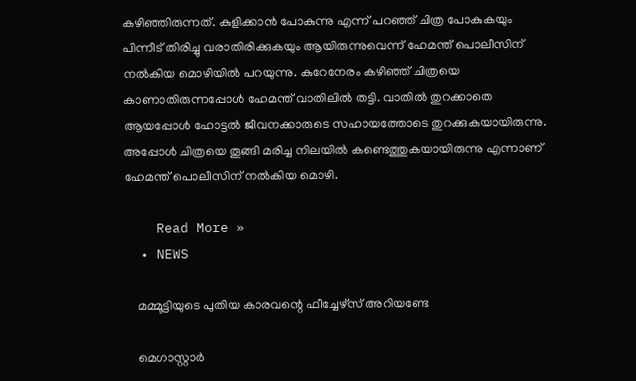കഴിഞ്ഞിരുന്നത്. കുളിക്കാൻ പോകുന്നു എന്ന് പറഞ്ഞ് ചിത്ര പോകുകയും പിന്നീട് തിരിച്ചു വരാതിരിക്കുകയും ആയിരുന്നുവെന്ന് ഹേമന്ത്‌ പൊലീസിന് നൽകിയ മൊഴിയിൽ പറയുന്നു. കുറേനേരം കഴിഞ്ഞ് ചിത്രയെ കാണാതിരുന്നപ്പോൾ ഹേമന്ത്‌ വാതിലിൽ തട്ടി. വാതിൽ തുറക്കാതെ ആയപ്പോൾ ഹോട്ടൽ ജീവനക്കാരുടെ സഹായത്തോടെ തുറക്കുകയായിരുന്നു. അപ്പോൾ ചിത്രയെ തൂങ്ങി മരിച്ച നിലയിൽ കണ്ടെത്തുകയായിരുന്നു എന്നാണ് ഹേമന്ത്‌ പൊലീസിന് നൽകിയ മൊഴി.

    Read More »
  • NEWS

    മമ്മൂട്ടിയുടെ പുതിയ കാരവന്റെ ഫീച്ചേഴ്സ് അറിയണ്ടേ

    മെഗാസ്റ്റാർ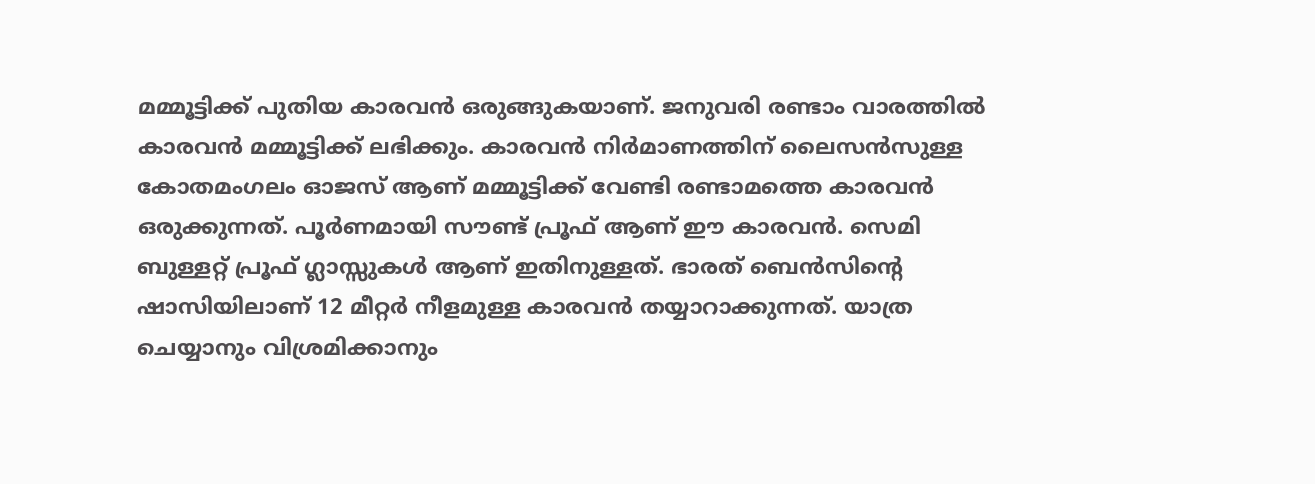മമ്മൂട്ടിക്ക് പുതിയ കാരവൻ ഒരുങ്ങുകയാണ്. ജനുവരി രണ്ടാം വാരത്തിൽ കാരവൻ മമ്മൂട്ടിക്ക് ലഭിക്കും. കാരവൻ നിർമാണത്തിന് ലൈസൻസുള്ള കോതമംഗലം ഓജസ് ആണ് മമ്മൂട്ടിക്ക് വേണ്ടി രണ്ടാമത്തെ കാരവൻ ഒരുക്കുന്നത്. പൂർണമായി സൗണ്ട് പ്രൂഫ് ആണ് ഈ കാരവൻ. സെമി ബുള്ളറ്റ് പ്രൂഫ് ഗ്ലാസ്സുകൾ ആണ് ഇതിനുള്ളത്. ഭാരത് ബെൻസിന്റെ ഷാസിയിലാണ് 12 മീറ്റർ നീളമുള്ള കാരവൻ തയ്യാറാക്കുന്നത്. യാത്ര ചെയ്യാനും വിശ്രമിക്കാനും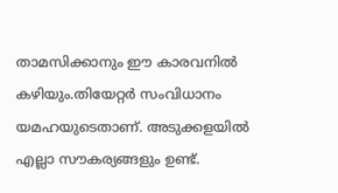താമസിക്കാനും ഈ കാരവനിൽ കഴിയും.തിയേറ്റർ സംവിധാനം യമഹയുടെതാണ്. അടുക്കളയിൽ എല്ലാ സൗകര്യങ്ങളും ഉണ്ട്.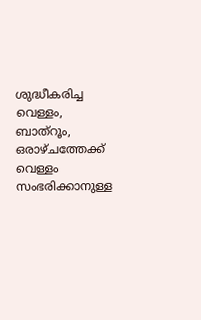ശുദ്ധീകരിച്ച വെള്ളം, ബാത്റൂം, ഒരാഴ്ചത്തേക്ക് വെള്ളം സംഭരിക്കാനുള്ള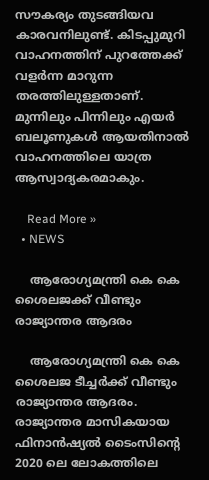സൗകര്യം തുടങ്ങിയവ കാരവനിലുണ്ട്. കിടപ്പുമുറി വാഹനത്തിന് പുറത്തേക്ക് വളർന്ന മാറുന്ന തരത്തിലുള്ളതാണ്. മുന്നിലും പിന്നിലും എയർ ബലൂണുകൾ ആയതിനാൽ വാഹനത്തിലെ യാത്ര ആസ്വാദ്യകരമാകും.

    Read More »
  • NEWS

    ആരോഗ്യമന്ത്രി കെ കെ ശൈലജക്ക് വീണ്ടും രാജ്യാന്തര ആദരം

    ആരോഗ്യമന്ത്രി കെ കെ ശൈലജ ടീച്ചർക്ക് വീണ്ടും രാജ്യാന്തര ആദരം. രാജ്യാന്തര മാസികയായ ഫിനാൻഷ്യൽ ടൈംസിന്റെ 2020 ലെ ലോകത്തിലെ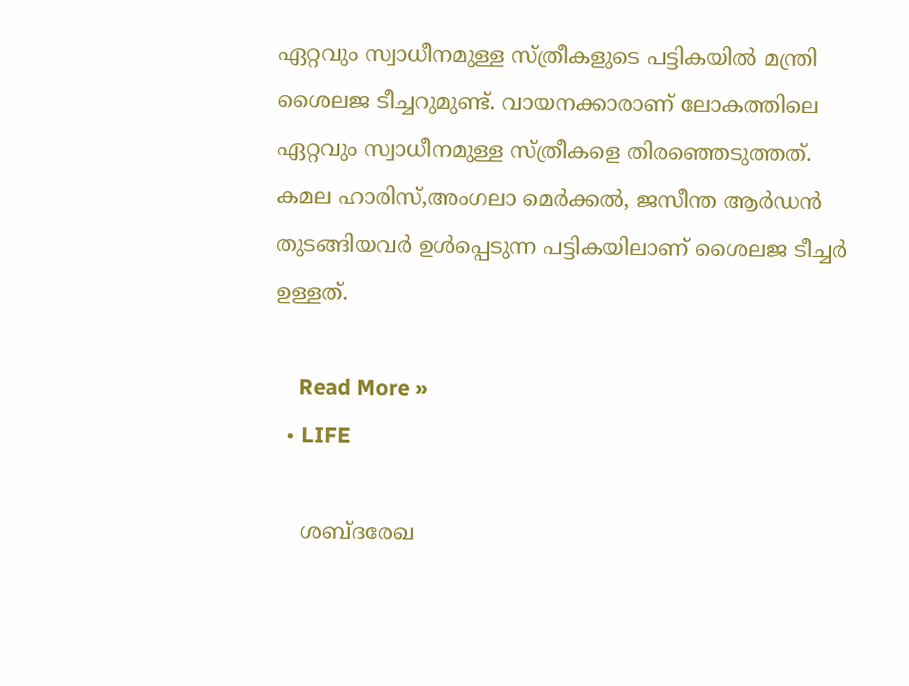ഏറ്റവും സ്വാധീനമുള്ള സ്ത്രീകളുടെ പട്ടികയിൽ മന്ത്രി ശൈലജ ടീച്ചറുമുണ്ട്. വായനക്കാരാണ് ലോകത്തിലെ ഏറ്റവും സ്വാധീനമുള്ള സ്ത്രീകളെ തിരഞ്ഞെടുത്തത്. കമല ഹാരിസ്,അംഗലാ മെർക്കൽ, ജസീന്ത ആർഡൻ തുടങ്ങിയവർ ഉൾപ്പെടുന്ന പട്ടികയിലാണ് ശൈലജ ടീച്ചർ ഉള്ളത്.

    Read More »
  • LIFE

    ശബ്ദരേഖ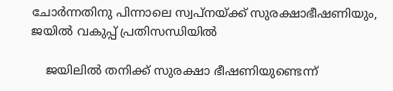ചോർന്നതിനു പിന്നാലെ സ്വപ്നയ്ക്ക് സുരക്ഷാഭീഷണിയും, ജയിൽ വകുപ്പ് പ്രതിസന്ധിയിൽ

    ജയിലിൽ തനിക്ക് സുരക്ഷാ ഭീഷണിയുണ്ടെന്ന്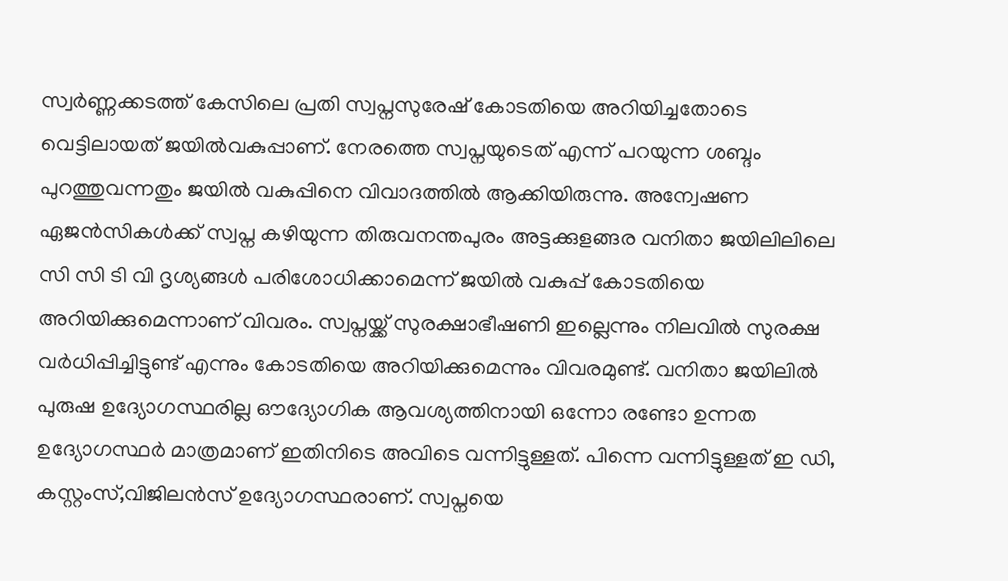സ്വർണ്ണക്കടത്ത് കേസിലെ പ്രതി സ്വപ്നസുരേഷ് കോടതിയെ അറിയിച്ചതോടെ വെട്ടിലായത് ജയിൽവകുപ്പാണ്. നേരത്തെ സ്വപ്നയുടെത് എന്ന് പറയുന്ന ശബ്ദം പുറത്തുവന്നതും ജയിൽ വകുപ്പിനെ വിവാദത്തിൽ ആക്കിയിരുന്നു. അന്വേഷണ ഏജൻസികൾക്ക് സ്വപ്ന കഴിയുന്ന തിരുവനന്തപുരം അട്ടക്കുളങ്ങര വനിതാ ജയിലിലിലെ സി സി ടി വി ദൃശ്യങ്ങൾ പരിശോധിക്കാമെന്ന്‌ ജയിൽ വകുപ്പ് കോടതിയെ അറിയിക്കുമെന്നാണ് വിവരം. സ്വപ്നയ്ക്ക് സുരക്ഷാഭീഷണി ഇല്ലെന്നും നിലവിൽ സുരക്ഷ വർധിപ്പിച്ചിട്ടുണ്ട് എന്നും കോടതിയെ അറിയിക്കുമെന്നും വിവരമുണ്ട്. വനിതാ ജയിലിൽ പുരുഷ ഉദ്യോഗസ്ഥരില്ല ഔദ്യോഗിക ആവശ്യത്തിനായി ഒന്നോ രണ്ടോ ഉന്നത ഉദ്യോഗസ്ഥർ മാത്രമാണ് ഇതിനിടെ അവിടെ വന്നിട്ടുള്ളത്. പിന്നെ വന്നിട്ടുള്ളത് ഇ ഡി, കസ്റ്റംസ്,വിജിലൻസ് ഉദ്യോഗസ്ഥരാണ്. സ്വപ്നയെ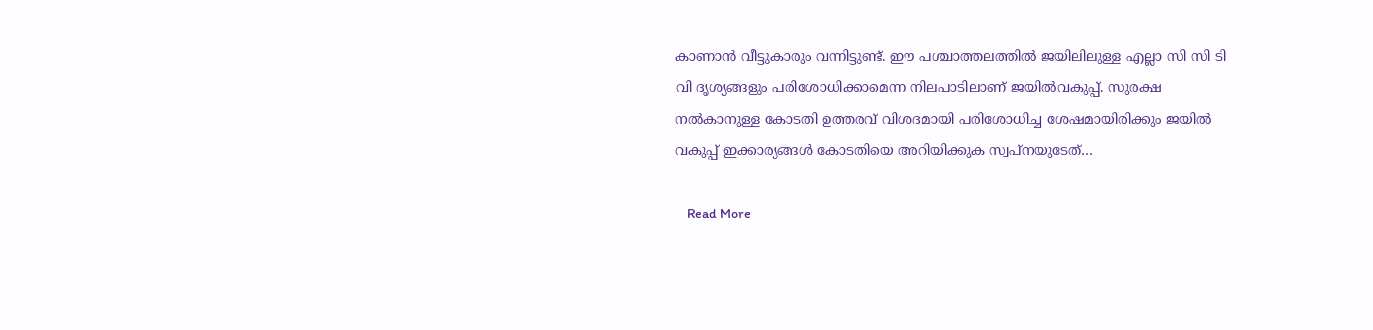കാണാൻ വീട്ടുകാരും വന്നിട്ടുണ്ട്. ഈ പശ്ചാത്തലത്തിൽ ജയിലിലുള്ള എല്ലാ സി സി ടി വി ദൃശ്യങ്ങളും പരിശോധിക്കാമെന്ന നിലപാടിലാണ് ജയിൽവകുപ്പ്. സുരക്ഷ നൽകാനുള്ള കോടതി ഉത്തരവ് വിശദമായി പരിശോധിച്ച ശേഷമായിരിക്കും ജയിൽ വകുപ്പ് ഇക്കാര്യങ്ങൾ കോടതിയെ അറിയിക്കുക സ്വപ്നയുടേത്…

    Read More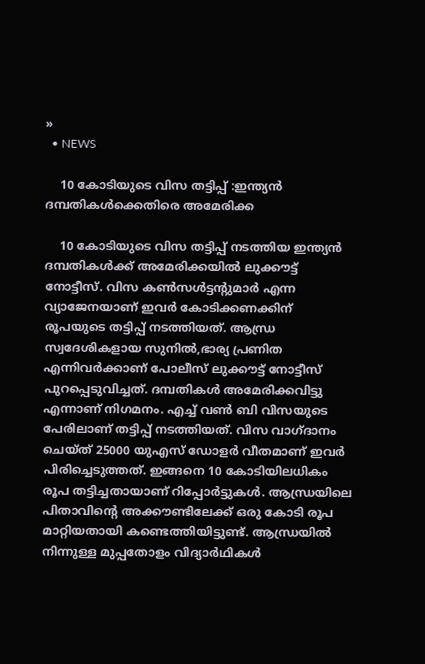»
  • NEWS

    10 കോടിയുടെ വിസ തട്ടിപ്പ് :ഇന്ത്യൻ ദമ്പതികൾക്കെതിരെ അമേരിക്ക

    10 കോടിയുടെ വിസ തട്ടിപ്പ് നടത്തിയ ഇന്ത്യൻ ദമ്പതികൾക്ക് അമേരിക്കയിൽ ലുക്കൗട്ട് നോട്ടീസ്. വിസ കൺസൾട്ടന്റുമാർ എന്ന വ്യാജേനയാണ് ഇവർ കോടിക്കണക്കിന് രൂപയുടെ തട്ടിപ്പ് നടത്തിയത്. ആന്ധ്ര സ്വദേശികളായ സുനിൽ,ഭാര്യ പ്രണിത എന്നിവർക്കാണ് പോലീസ് ലുക്കൗട്ട് നോട്ടീസ് പുറപ്പെടുവിച്ചത്. ദമ്പതികൾ അമേരിക്കവിട്ടു എന്നാണ് നിഗമനം. എച്ച് വൺ ബി വിസയുടെ പേരിലാണ് തട്ടിപ്പ് നടത്തിയത്. വിസ വാഗ്ദാനം ചെയ്ത് 25000 യുഎസ് ഡോളർ വീതമാണ് ഇവർ പിരിച്ചെടുത്തത്. ഇങ്ങനെ 10 കോടിയിലധികം രൂപ തട്ടിച്ചതായാണ് റിപ്പോർട്ടുകൾ. ആന്ധ്രയിലെ പിതാവിന്റെ അക്കൗണ്ടിലേക്ക് ഒരു കോടി രൂപ മാറ്റിയതായി കണ്ടെത്തിയിട്ടുണ്ട്. ആന്ധ്രയിൽ നിന്നുള്ള മുപ്പതോളം വിദ്യാർഥികൾ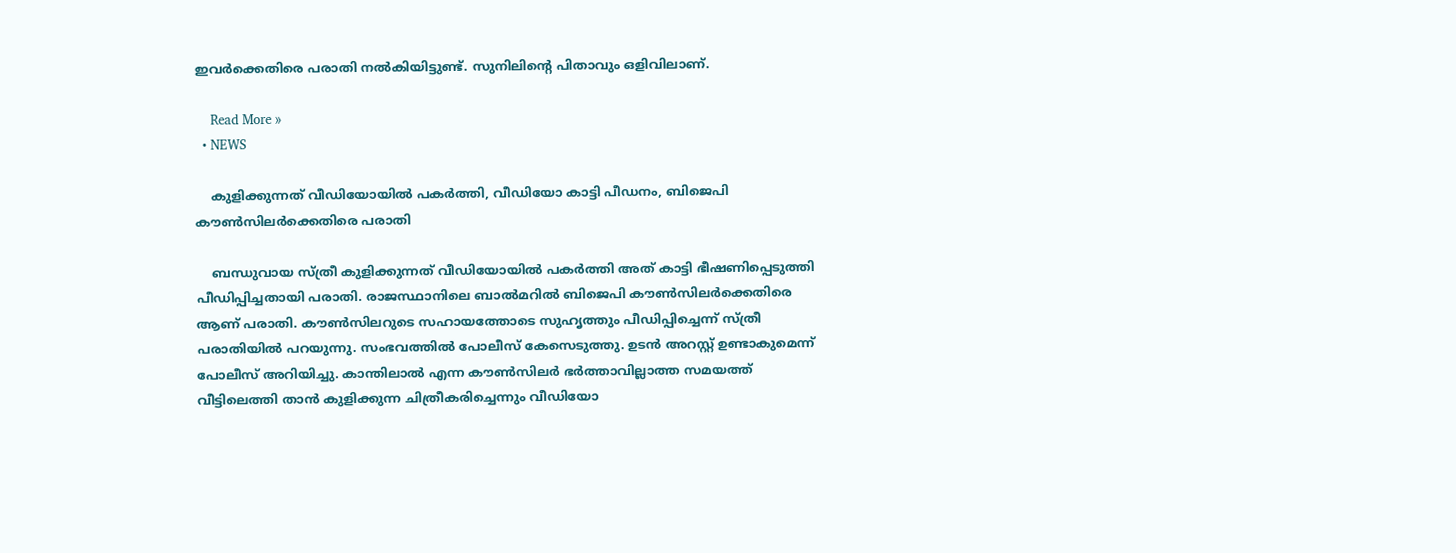ഇവർക്കെതിരെ പരാതി നൽകിയിട്ടുണ്ട്. സുനിലിന്റെ പിതാവും ഒളിവിലാണ്.

    Read More »
  • NEWS

    കുളിക്കുന്നത് വീഡിയോയിൽ പകർത്തി, വീഡിയോ കാട്ടി പീഡനം, ബിജെപി കൗൺസിലർക്കെതിരെ പരാതി

    ബന്ധുവായ സ്ത്രീ കുളിക്കുന്നത് വീഡിയോയിൽ പകർത്തി അത് കാട്ടി ഭീഷണിപ്പെടുത്തി പീഡിപ്പിച്ചതായി പരാതി. രാജസ്ഥാനിലെ ബാൽമറിൽ ബിജെപി കൗൺസിലർക്കെതിരെ ആണ് പരാതി. കൗൺസിലറുടെ സഹായത്തോടെ സുഹൃത്തും പീഡിപ്പിച്ചെന്ന് സ്ത്രീ പരാതിയിൽ പറയുന്നു. സംഭവത്തിൽ പോലീസ് കേസെടുത്തു. ഉടൻ അറസ്റ്റ് ഉണ്ടാകുമെന്ന് പോലീസ് അറിയിച്ചു. കാന്തിലാൽ എന്ന കൗൺസിലർ ഭർത്താവില്ലാത്ത സമയത്ത് വീട്ടിലെത്തി താൻ കുളിക്കുന്ന ചിത്രീകരിച്ചെന്നും വീഡിയോ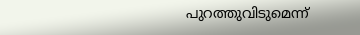പുറത്തുവിടുമെന്ന്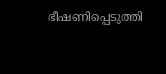ഭീഷണിപ്പെടുത്തി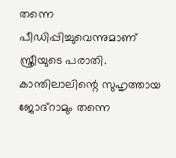തന്നെ പീഡിപ്പിച്ചുവെന്നുമാണ് സ്ത്രീയുടെ പരാതി. കാന്തിലാലിന്റെ സുഹൃത്തായ ജോദ്റാമും തന്നെ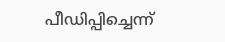പീഡിപ്പിച്ചെന്ന്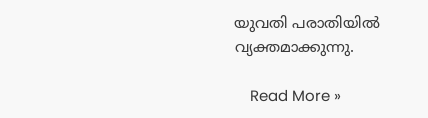യുവതി പരാതിയിൽ വ്യക്തമാക്കുന്നു.

    Read More »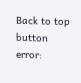Back to top button
error: